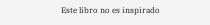Este libro no es inspirado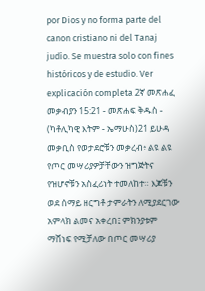por Dios y no forma parte del canon cristiano ni del Tanaj judío. Se muestra solo con fines históricos y de estudio. Ver explicación completa 2ኛ መጽሐፈ መቃብያን 15:21 - መጽሐፍ ቅዱስ - (ካቶሊካዊ እትም - ኤማሁስ)21 ይሁዳ መቃቢስ የወታደሮቹን መቃረብ፥ ልዩ ልዩ የጦር መሣሪያዎቻቸውን ዝግጅትና የዝሆኖቹን አስፈሪነት ተመለከተ። እጆቹን ወደ ሰማይ ዘርግቶ ታምራትን ለሚያደርገው አምላክ ልመና አቀረበ፤ ምክንያቱም ማሸነፍ የሚቻለው በጦር መሣሪያ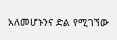አለመሆኑንና ድል የሚገኘው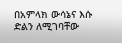በአምላክ ውሳኔና እሱ ድልን ለሚገባቸው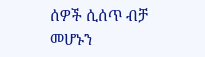ሰዎች ሲሰጥ ብቻ መሆኑን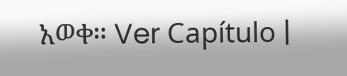አወቀ። Ver Capítulo |